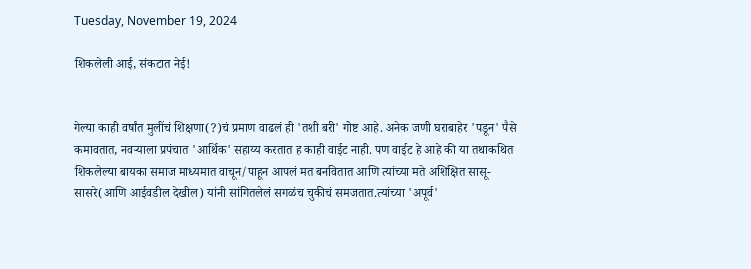Tuesday, November 19, 2024

शिकलेली आई, संकटात नेई!


गेल्या काही वर्षांत मुलींचं शिक्षणा(?)चं प्रमाण वाढलं ही 'तशी बरी' गोष्ट आहे. अनेक जणी घराबाहेर 'पडून' पैसे कमावतात, नवऱ्याला प्रपंचात 'आर्थिक' सहाय्य करतात ह काही वाईट नाही. पण वाईट हे आहे की या तथाकथित शिकलेल्या बायका समाज माध्यमात वाचून/पाहून आपलं मत बनवितात आणि त्यांच्या मते अशिक्षित सासू-सासरे(आणि आईवडील देखील) यांनी सांगितलेलं सगळंच चुकीचं समजतात.त्यांच्या 'अपूर्व'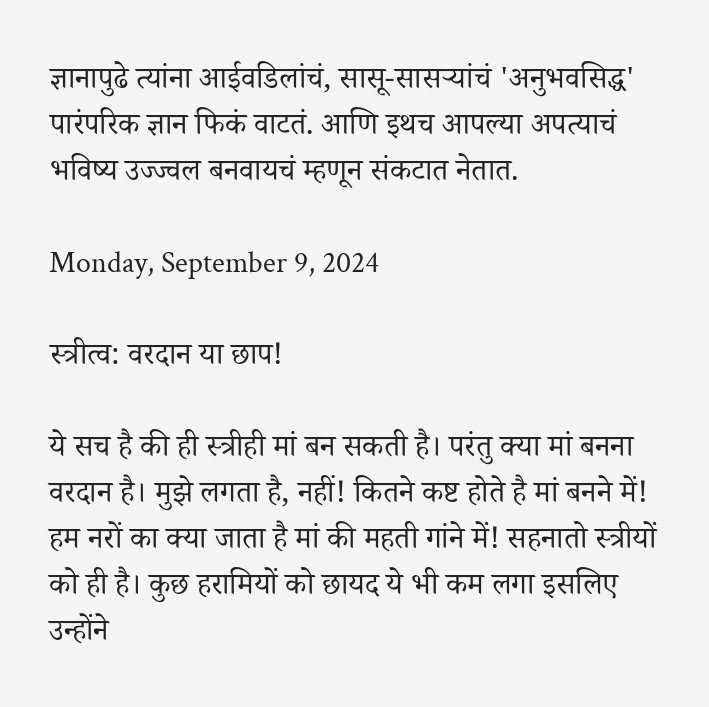ज्ञानापुढे त्यांना आईवडिलांचं, सासू-सासऱ्यांचं 'अनुभवसिद्ध' पारंपरिक ज्ञान फिकं वाटतं. आणि इथच आपल्या अपत्याचं भविष्य उज्ज्वल बनवायचं म्हणून संकटात नेतात.

Monday, September 9, 2024

स्त्रीत्व: वरदान या छाप!

ये सच है की ही स्त्रीही मां बन सकती है। परंतु क्या मां बनना वरदान है। मुझे लगता है, नहीं! कितने कष्ट होते है मां बनने में! हम नरों का क्या जाता है मां की महती गांने में! सहनातो स्त्रीयों को ही है। कुछ हरामियों को छायद ये भी कम लगा इसलिए उन्होंने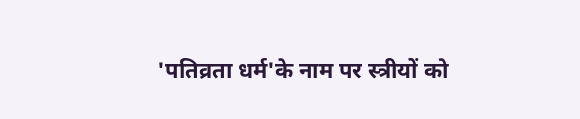'पतिव्रता धर्म'के नाम पर स्त्रीयों को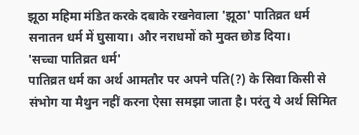झूठा महिमा मंडित करके दबाके रखनेवाला 'झूठा' पातिव्रत धर्म सनातन धर्म में घुसाया। और नराधमों को मुक्त छोड दिया।
'सच्चा पातिव्रत धर्म'
पातिव्रत धर्म का अर्थ आमतौर पर अपने पति(?) के सिवा किसी से संभोग या मैथुन नहीं करना ऐसा समझा जाता है। परंतु ये अर्थ सिमित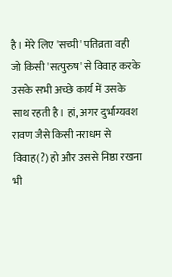है। मेरे लिए 'सच्पी' पतिव्रता वही जो किसी 'सत्पुरुष' से विवाह करके उसके सभी अच्छे कार्य में उसके साथ रहती है। हां, अगर दुर्भाग्यवश रावण जैसे किसी नराधम से विवाह(?) हो और उससे निष्ठा रखना भी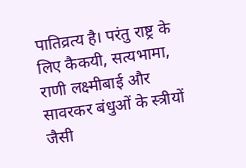पातिव्रत्य है। परंतु राष्ट्र के लिए कैकयी, सत्यभामा, राणी लक्ष्मीबाई और सावरकर बंधुओं के स्त्रीयों जैसी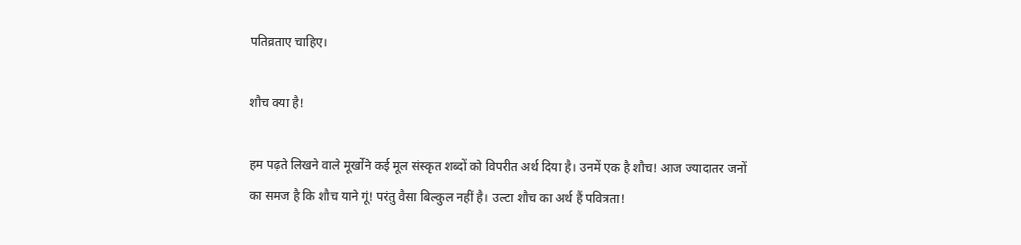पतिव्रताए चाहिए।

शौच क्या है!

हम पढ़ते लिखने वाले मूर्खोने कई मूल संस्कृत शब्दों को विपरीत अर्थ दिया है। उनमें एक है शौच! आज ज्यादातर जनों का समज है कि शौच याने गूं! परंतु वैसा बिल्कुल नहीं है। उल्टा शौच का अर्थ हैं पवित्रता!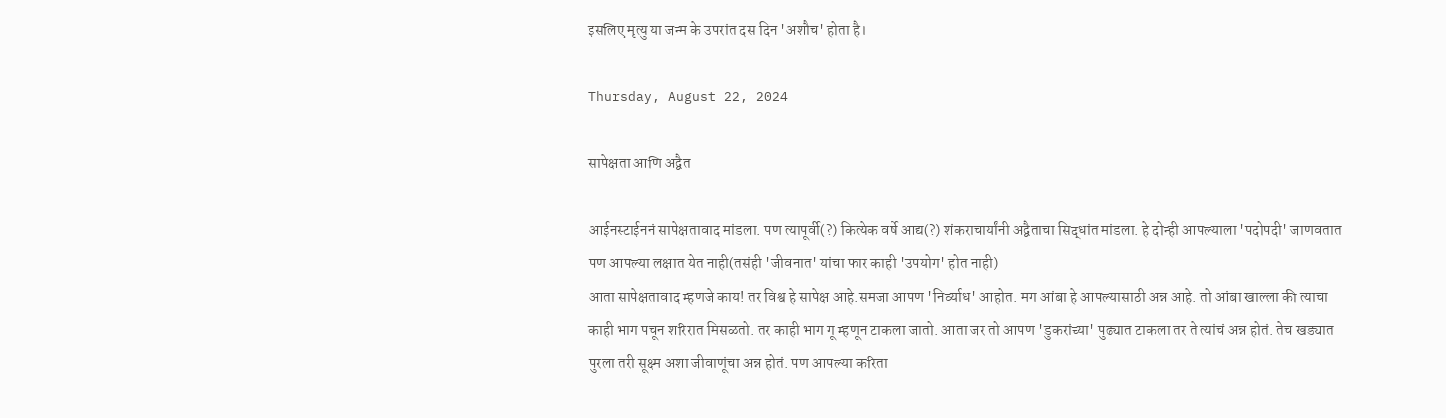इसलिए मृत्यु या जन्म के उपरांत दस दिन 'अशौच' होता है।

Thursday, August 22, 2024

सापेक्षता आणि अद्वैत

आईनस्टाईननं सापेक्षतावाद मांडला. पण त्यापूर्वी(?) कित्येक वर्षे आद्य(?) शंकराचार्यांनी अद्वैताचा सिद्धांत मांडला. हे दोन्ही आपल्याला 'पदोपदी' जाणवतात पण आपल्या लक्षात येत नाही(तसंही 'जीवनात' यांचा फार काही 'उपयोग' होत नाही)
आता सापेक्षतावाद म्हणजे काय! तर विश्व हे सापेक्ष आहे.समजा आपण 'निर्व्याध' आहोत. मग आंबा हे आपल्यासाठी अन्न आहे. तो आंबा खाल्ला की त्याचा काही भाग पचून शरिरात मिसळतो. तर काही भाग गू म्हणून टाकला जातो. आता जर तो आपण 'डुकरांच्या' पुढ्यात टाकला तर ते त्यांचं अन्न होतं. तेच खड्यात पुरला तरी सूक्ष्म अशा जीवाणूंचा अन्न होतं. पण आपल्या करिता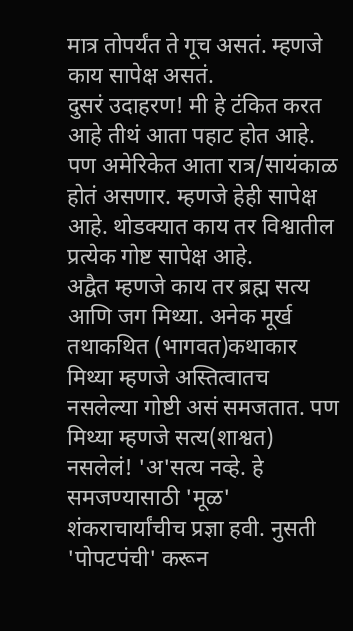मात्र तोपर्यंत ते गूच असतं. म्हणजे काय सापेक्ष असतं.
दुसरं उदाहरण! मी हे टंकित करत आहे तीथं आता पहाट होत आहे. पण अमेरिकेत आता रात्र/सायंकाळ होतं असणार. म्हणजे हेही सापेक्ष आहे. थोडक्यात काय तर विश्वातील प्रत्येक गोष्ट सापेक्ष आहे.
अद्वैत म्हणजे काय तर ब्रह्म सत्य आणि जग मिथ्या. अनेक मूर्ख तथाकथित (भागवत)कथाकार मिथ्या म्हणजे अस्तित्वातच नसलेल्या गोष्टी असं समजतात. पण मिथ्या म्हणजे सत्य(शाश्वत) नसलेलं! 'अ'सत्य नव्हे. हे समजण्यासाठी 'मूळ' शंकराचार्यांचीच प्रज्ञा हवी. नुसती 'पोपटपंची' करून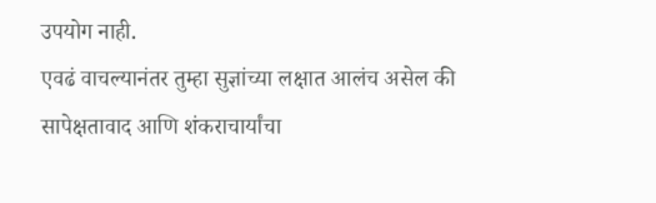उपयोग नाही.
एवढं वाचल्यानंतर तुम्हा सुज्ञांच्या लक्षात आलंच असेल की सापेक्षतावाद आणि शंकराचार्यांचा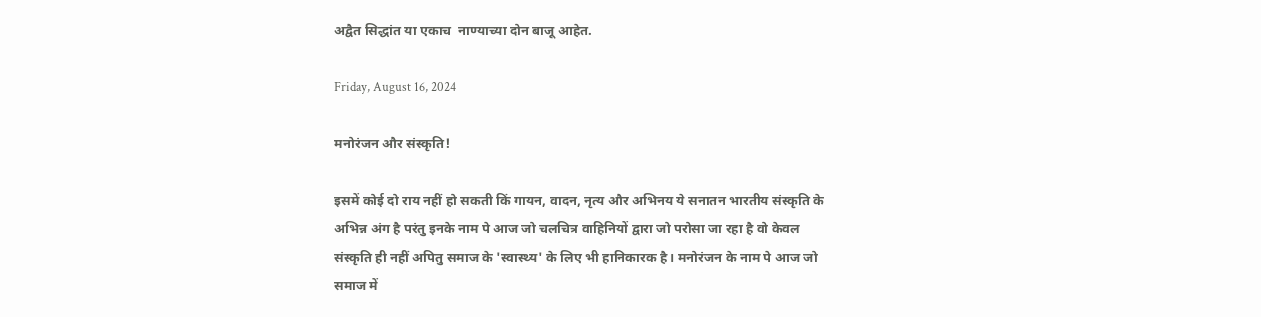अद्वैत सिद्धांत या एकाच  नाण्याच्या दोन बाजू आहेत.

Friday, August 16, 2024

मनोरंजन और संस्कृति!

इसमें कोई दो राय नहीं हो सकती किं गायन, वादन, नृत्य और अभिनय ये सनातन भारतीय संस्कृति के अभिन्न अंग है परंतु इनके नाम पे आज जो चलचित्र वाहिनियों द्वारा जो परोसा जा रहा है वो केवल संस्कृति ही नहीं अपितु समाज के 'स्वास्थ्य' के लिए भी हानिकारक है। मनोरंजन के नाम पे आज जो समाज में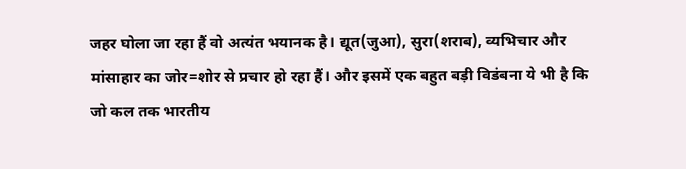जहर घोला जा रहा हैं वो अत्यंत भयानक है। द्यूत(जुआ), सुरा(शराब), व्यभिचार और मांसाहार का जोर=शोर से प्रचार हो रहा हैं। और इसमें एक बहुत बड़ी विडंबना ये भी है कि जो कल तक भारतीय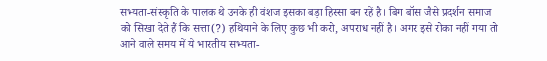सभ्यता-संस्कृति के पालक थे उनके ही वंशज इसका बड़ा हिस्सा बन रहें है। बिग बॉस जैसे प्रदर्शन समाज को सिखा देते हैं कि सत्ता(?) हथियाने के लिए कुछ भी करो, अपराध नहीं है। अगर इसे रोका नहीं गया तो आने वाले समय में ये भारतीय सभ्यता-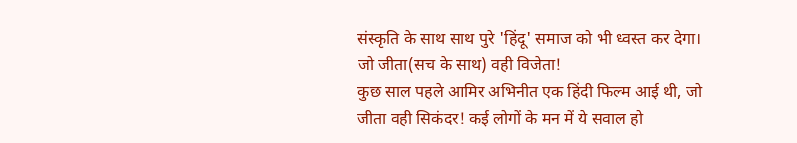संस्कृति के साथ साथ पुरे 'हिंदू' समाज को भी ध्वस्त कर देगा।
जो जीता(सच के साथ) वही विजेता!
कुछ साल पहले आमिर अभिनीत एक हिंदी फिल्म आई थी, जो जीता वही सिकंदर! कई लोगों के मन में ये सवाल हो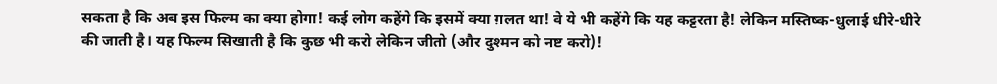सकता है कि अब इस फिल्म का क्या होगा! कई लोग कहेंगे कि इसमें क्या ग़लत था! वे ये भी कहेंगे कि यह कट्टरता है! लेकिन मस्तिष्क-धुलाई धीरे-धीरे की जाती है। यह फिल्म सिखाती है कि कुछ भी करो लेकिन जीतो (और दुश्मन को नष्ट करो)!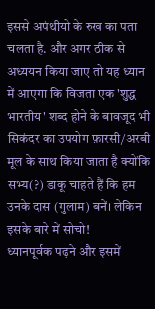इससे अपंथीयो के रुख का पता चलता है. और अगर ठीक से अध्ययन किया जाए तो यह ध्यान में आएगा कि विजता एक 'शुद्ध भारतीय' शब्द होने के बावजूद भी सिकंदर का उपयोग फ़ारसी/अरबी मूल के साथ किया जाता है क्योंकि सभ्य(?) डाकू चाहते हैं कि हम उनके दास (गुलाम) बनें। लेकिन इसके बारे में सोचो!
ध्यानपूर्वक पढ़ने और इसमें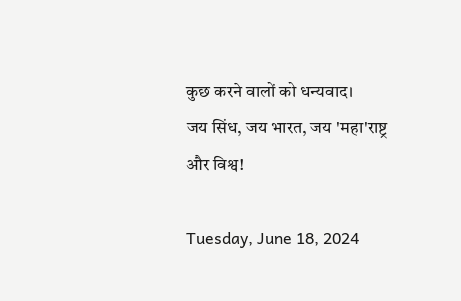कुछ करने वालों को धन्यवाद।
जय सिंध, जय भारत, जय 'महा'राष्ट्र और विश्व!

Tuesday, June 18, 2024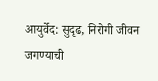आयुर्वेद: सुदृढ, निरोगी जीवन जगण्याची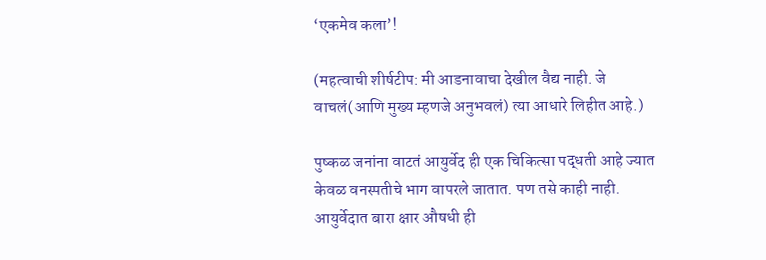‘एकमेव कला’!

(महत्वाची शीर्षटीप: मी आडनावाचा देखील वैद्य नाही. जे वाचलं(आणि मुख्य म्हणजे अनुभवलं) त्या आधारे लिहीत आहे.)

पुष्कळ जनांना वाटतं आयुर्वेद ही एक चिकित्सा पद्धती आहे ज्यात केवळ वनस्पतीचे भाग वापरले जातात. पण तसे काही नाही. आयुर्वेदात बारा क्षार औषधी ही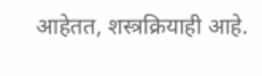आहेतत, शस्त्रक्रियाही आहे.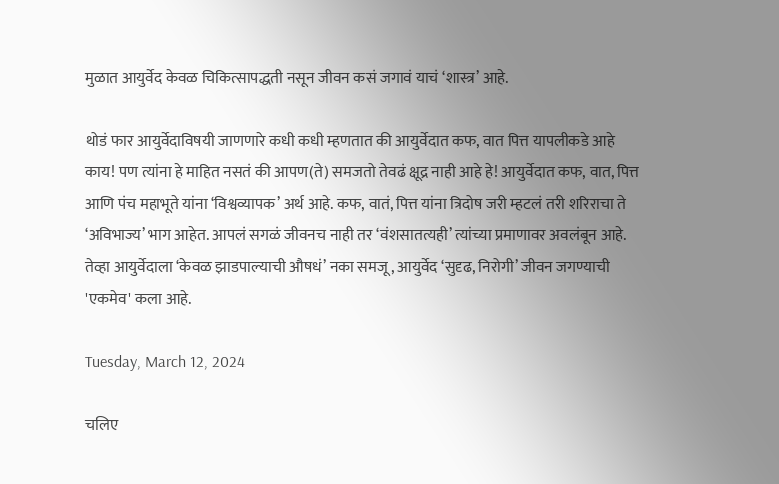मुळात आयुर्वेद केवळ चिकित्सापद्धती नसून जीवन कसं जगावं याचं ‘शास्त्र’ आहे.

थोडं फार आयुर्वेदाविषयी जाणणारे कधी कधी म्हणतात की आयुर्वेदात कफ, वात पित्त यापलीकडे आहे काय! पण त्यांना हे माहित नसतं की आपण(ते) समजतो तेवढं क्षूद्र नाही आहे हे! आयुर्वेदात कफ, वात, पित्त आणि पंच महाभूते यांना ‘विश्वव्यापक’ अर्थ आहे. कफ, वातं, पित्त यांना त्रिदोष जरी म्हटलं तरी शरिराचा ते ‘अविभाज्य’ भाग आहेत. आपलं सगळं जीवनच नाही तर ‘वंशसातत्यही’ त्यांच्या प्रमाणावर अवलंबून आहे.  तेव्हा आयुर्वेदाला ‘केवळ झाड‌पाल्याची औषधं’ नका समजू, आयुर्वेद ‘सुदृढ, निरोगी’ जीवन जगण्याची 'एकमेव' कला आहे.

Tuesday, March 12, 2024

चलिए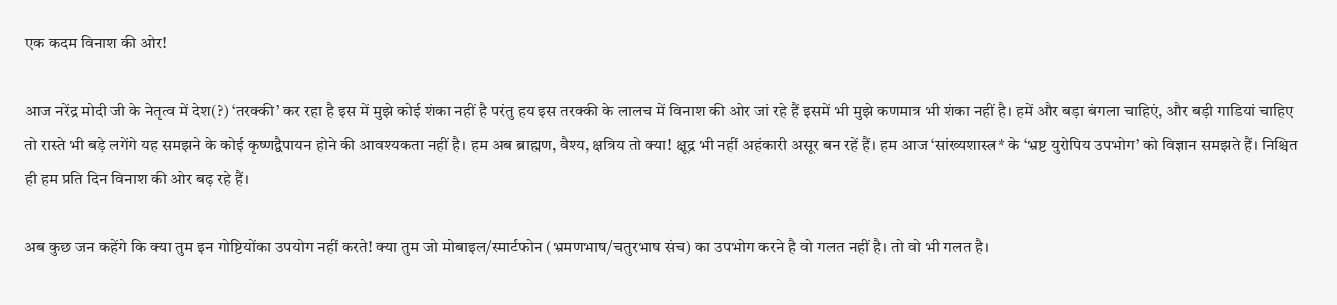एक कदम विनाश की ओर!

आज नरेंद्र मोदी जी के नेतृत्व में देश(?) ‘तरक्की’ कर रहा है इस में मुझे कोई शंका नहीं है परंतु हय इस तरक्की के लालच में विनाश की ओर जां रहे हैं इसमें भी मुझे कणमात्र भी शंका नहीं है। हमें और बड़ा बंगला चाहिएं, और बड़ी गाडियां चाहिए तो रास्ते भी बड़े लगेंगे यह समझने के कोई कृष्णद्वैपायन होने की आवश्यकता नहीं है। हम अब ब्राह्मण, वैश्य, क्षत्रिय तो क्या! क्षूद्र भी नहीं अहंकारी असूर बन रहें हैं। हम आज ‘सांख्यशास्त्र* के ‘भ्रष्ट युरोपिय उपभोग’ को विज्ञान समझते हैं। निश्चित ही हम प्रति दिन विनाश की ओर बढ़ रहे हैं।

अब कुछ जन कहेंगे कि क्या तुम इन गोष्टियोंका उपयोग नहीं करते! क्या तुम जो मोबाइल/स्मार्टफोन (भ्रमणभाष/चतुरभाष संच) का उपभोग करने है वो गलत नहीं है। तो वो भी गलत है।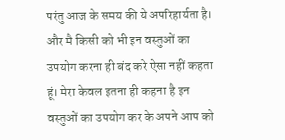परंतु आज के समय की ये अपरिहार्यता है। और मै किसी को भी इन वस्तुओं का उपयोग करना ही बंद करे ऐसा नहीं कहता हूं। मेरा केवल इतना ही कहना है इन वस्तुओं का उपयोग कर के अपने आप को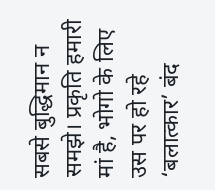सबसे बुद्धिमान न समझे। प्रकृति हमारी मां है, भोगो के लिए उस पर हो रहे ‘बलात्कार’ बंद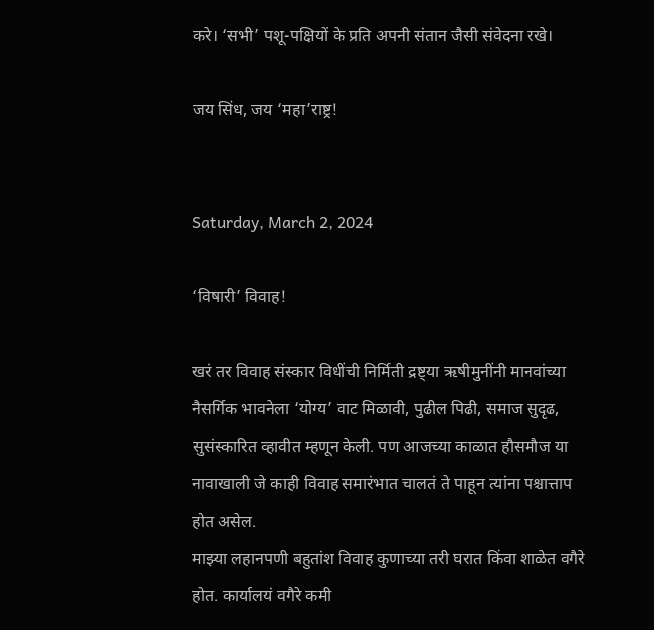करे। ‘सभी’ पशू-पक्षियों के प्रति अपनी संतान जैसी संवेदना रखे।

जय सिंध, जय ‘महा’राष्ट्र!


Saturday, March 2, 2024

‘विषारी’ विवाह!

खरं तर विवाह संस्कार विधींची निर्मिती द्रष्ट्या ऋषीमुनींनी मानवांच्या नैसर्गिक भावनेला ‘योग्य’ वाट मिळावी, पुढील पिढी, समाज सुदृढ, सुसंस्कारित व्हावीत म्हणून केली. पण आजच्या काळात हौसमौज या नावाखाली जे काही विवाह समारंभात चालतं ते पाहून त्यांना पश्चात्ताप होत असेल.
माझ्या लहानपणी बहुतांश विवाह कुणाच्या तरी घरात किंवा शाळेत वगैरे होत. कार्यालयं वगैरे कमी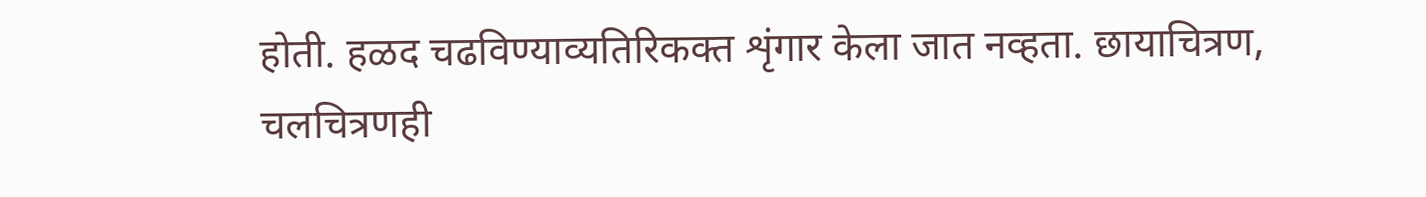होती. हळद चढविण्याव्यतिरिकक्त शृंगार केला जात नव्हता. छायाचित्रण, चलचित्रणही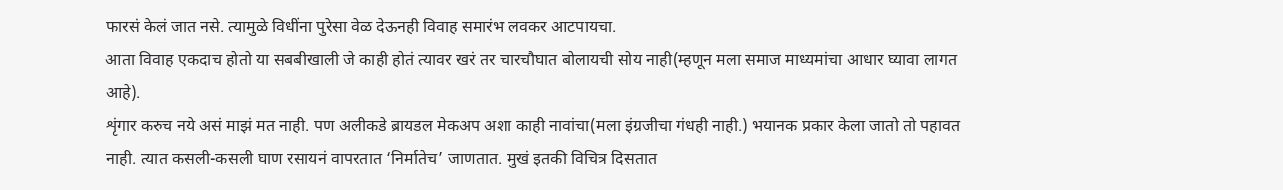फारसं केलं जात नसे. त्यामुळे विधींना पुरेसा वेळ देऊनही विवाह समारंभ लवकर आटपायचा.
आता विवाह एकदाच होतो या सबबीखाली जे काही होतं त्यावर खरं तर चारचौघात बोलायची सोय नाही(म्हणून मला समाज माध्यमांचा आधार घ्यावा लागत आहे).
शृंगार करुच नये असं माझं मत नाही. पण अलीकडे ब्रायडल मेकअप अशा काही नावांचा(मला इंग्रजीचा गंधही नाही.) भयानक प्रकार केला जातो तो पहावत नाही. त्यात कसली-कसली घाण रसायनं वापरतात ‘निर्मातेच’ जाणतात. मुखं इतकी विचित्र दिसतात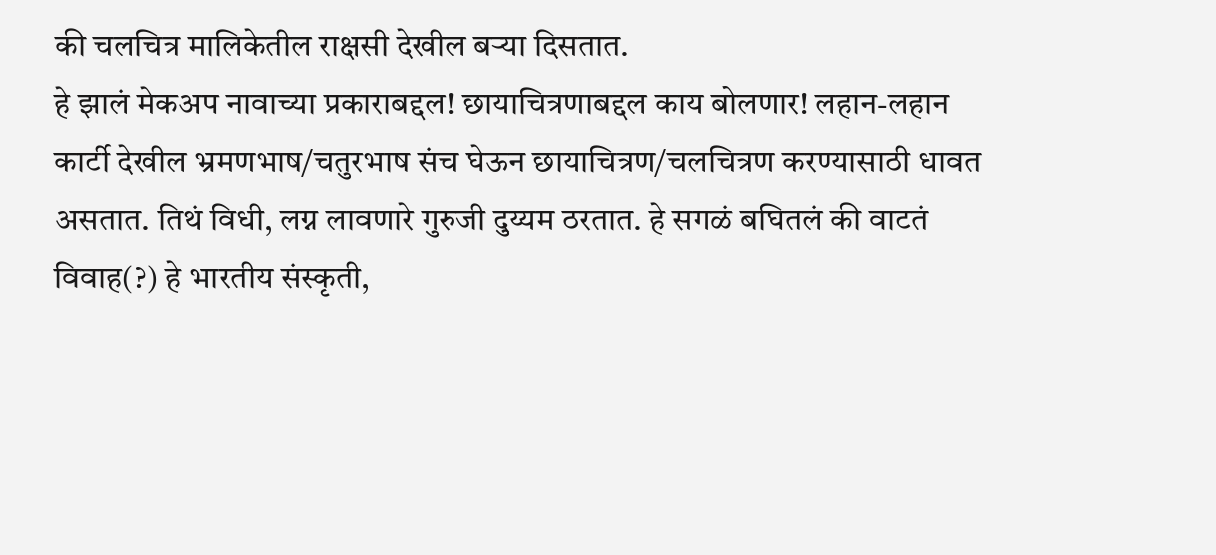की चलचित्र मालिकेतील राक्षसी देखील बऱ्या दिसतात.
हे झालं मेकअप नावाच्या प्रकाराबद्दल! छायाचित्रणाबद्दल काय बोलणार! लहान-लहान कार्टी देखील भ्रमणभाष/चतुरभाष संच घेऊन छायाचित्रण/चलचित्रण करण्यासाठी धावत असतात. तिथं विधी, लग्न लावणारे गुरुजी दुय्यम ठरतात. हे सगळं बघितलं की वाटतं विवाह(?) हे भारतीय संस्कृती,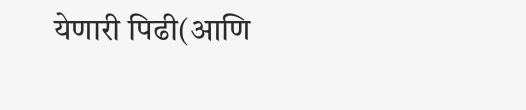येणारी पिढी(आणि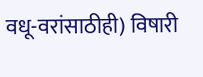वधू-वरांसाठीही) विषारी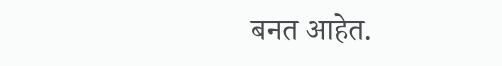बनत आहेत.